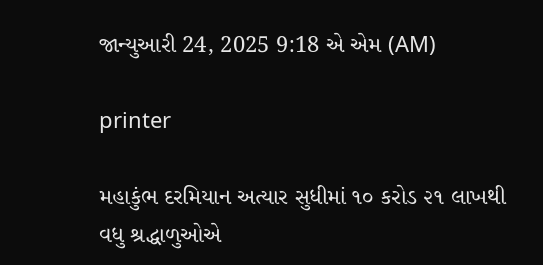જાન્યુઆરી 24, 2025 9:18 એ એમ (AM)

printer

મહાકુંભ દરમિયાન અત્યાર સુધીમાં ૧૦ કરોડ ૨૧ લાખથી વધુ શ્રદ્ધાળુઓએ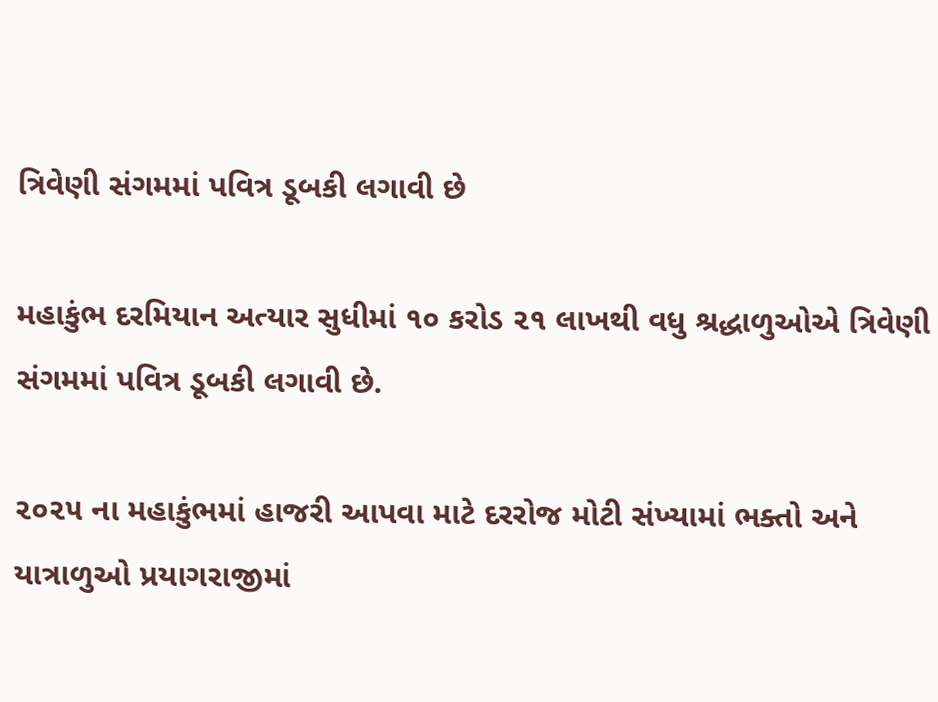ત્રિવેણી સંગમમાં પવિત્ર ડૂબકી લગાવી છે

મહાકુંભ દરમિયાન અત્યાર સુધીમાં ૧૦ કરોડ ૨૧ લાખથી વધુ શ્રદ્ધાળુઓએ ત્રિવેણી સંગમમાં પવિત્ર ડૂબકી લગાવી છે.

૨૦૨૫ ના મહાકુંભમાં હાજરી આપવા માટે દરરોજ મોટી સંખ્યામાં ભક્તો અને યાત્રાળુઓ પ્રયાગરાજીમાં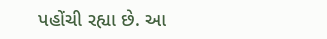પહોંચી રહ્યા છે. આ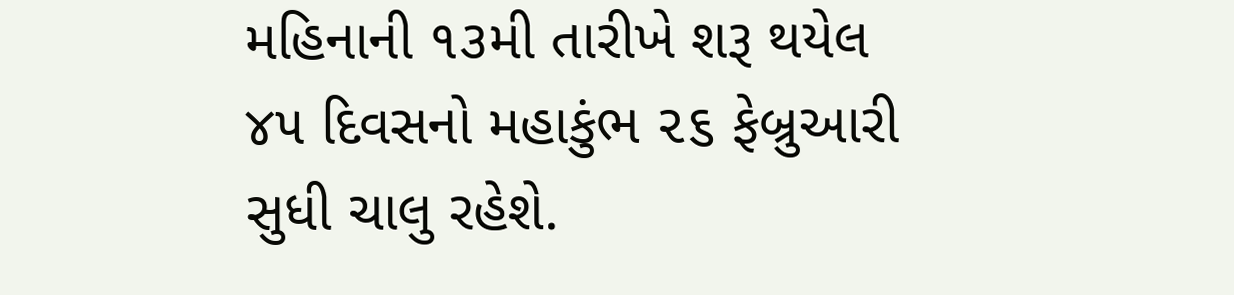મહિનાની ૧૩મી તારીખે શરૂ થયેલ ૪૫ દિવસનો મહાકુંભ ૨૬ ફેબ્રુઆરી
સુધી ચાલુ રહેશે.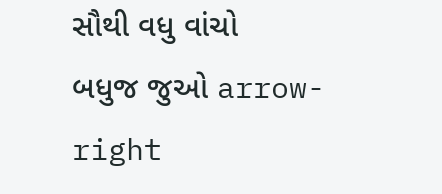સૌથી વધુ વાંચો
બધુજ જુઓ arrow-right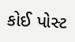કોઈ પોસ્ટ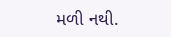મળી નથી.